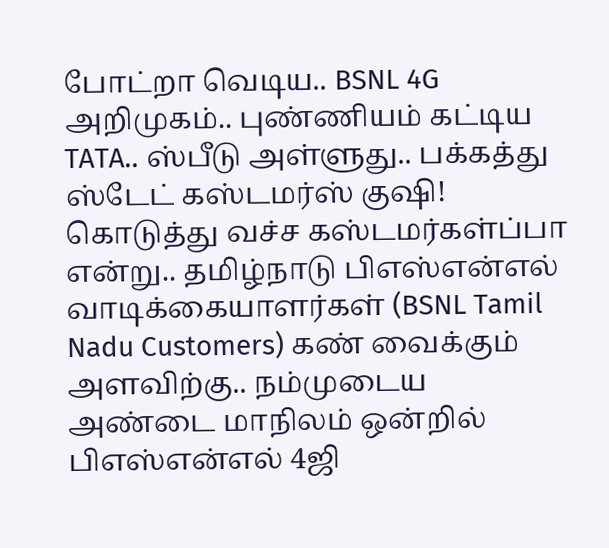போட்றா வெடிய.. BSNL 4G அறிமுகம்.. புண்ணியம் கட்டிய TATA.. ஸ்பீடு அள்ளுது.. பக்கத்து ஸ்டேட் கஸ்டமர்ஸ் குஷி!
கொடுத்து வச்ச கஸ்டமர்கள்ப்பா என்று.. தமிழ்நாடு பிஎஸ்என்எல் வாடிக்கையாளர்கள் (BSNL Tamil Nadu Customers) கண் வைக்கும் அளவிற்கு.. நம்முடைய அண்டை மாநிலம் ஒன்றில் பிஎஸ்என்எல் 4ஜி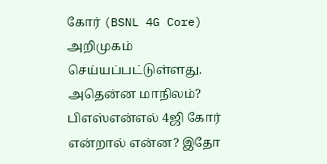கோர் (BSNL 4G Core) அறிமுகம் செய்யப்பட்டுள்ளது. அதென்ன மாநிலம்? பிஎஸ்என்எல் 4ஜி கோர் என்றால் என்ன? இதோ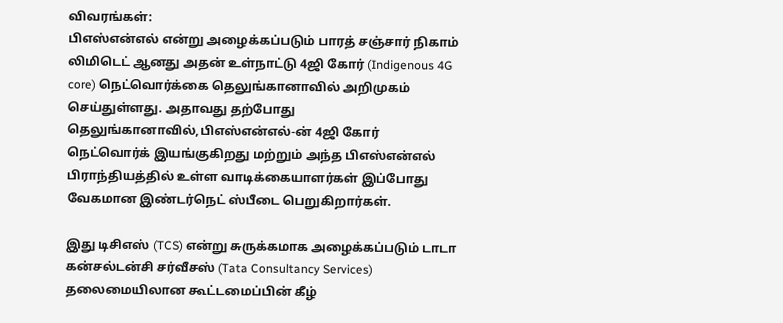விவரங்கள்:
பிஎஸ்என்எல் என்று அழைக்கப்படும் பாரத் சஞ்சார் நிகாம் லிமிடெட் ஆனது அதன் உள்நாட்டு 4ஜி கோர் (Indigenous 4G core) நெட்வொர்க்கை தெலுங்கானாவில் அறிமுகம் செய்துள்ளது. அதாவது தற்போது தெலுங்கானாவில்,பிஎஸ்என்எல்-ன் 4ஜி கோர் நெட்வொர்க் இயங்குகிறது மற்றும் அந்த பிஎஸ்என்எல் பிராந்தியத்தில் உள்ள வாடிக்கையாளர்கள் இப்போது வேகமான இண்டர்நெட் ஸ்பீடை பெறுகிறார்கள்.

இது டிசிஎஸ் (TCS) என்று சுருக்கமாக அழைக்கப்படும் டாடா கன்சல்டன்சி சர்வீசஸ் (Tata Consultancy Services) தலைமையிலான கூட்டமைப்பின் கீழ்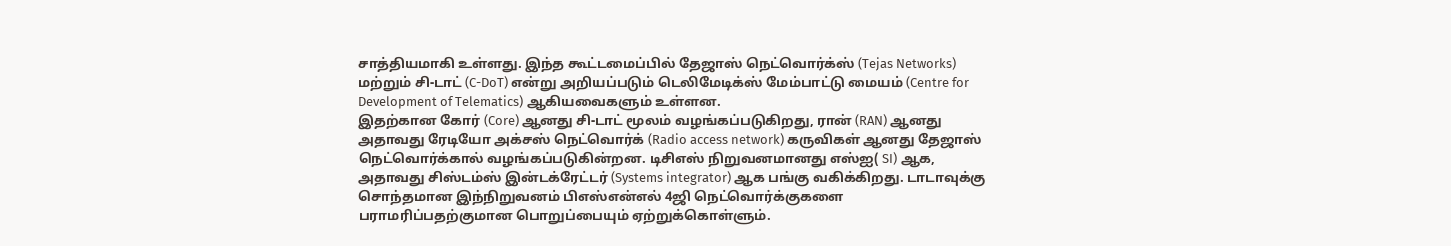சாத்தியமாகி உள்ளது. இந்த கூட்டமைப்பில் தேஜாஸ் நெட்வொர்க்ஸ் (Tejas Networks) மற்றும் சி-டாட் (C-DoT) என்று அறியப்படும் டெலிமேடிக்ஸ் மேம்பாட்டு மையம் (Centre for Development of Telematics) ஆகியவைகளும் உள்ளன.
இதற்கான கோர் (Core) ஆனது சி-டாட் மூலம் வழங்கப்படுகிறது, ரான் (RAN) ஆனது அதாவது ரேடியோ அக்சஸ் நெட்வொர்க் (Radio access network) கருவிகள் ஆனது தேஜாஸ் நெட்வொர்க்கால் வழங்கப்படுகின்றன. டிசிஎஸ் நிறுவனமானது எஸ்ஐ( SI) ஆக, அதாவது சிஸ்டம்ஸ் இன்டக்ரேட்டர் (Systems integrator) ஆக பங்கு வகிக்கிறது. டாடாவுக்கு சொந்தமான இந்நிறுவனம் பிஎஸ்என்எல் 4ஜி நெட்வொர்க்குகளை பராமரிப்பதற்குமான பொறுப்பையும் ஏற்றுக்கொள்ளும்.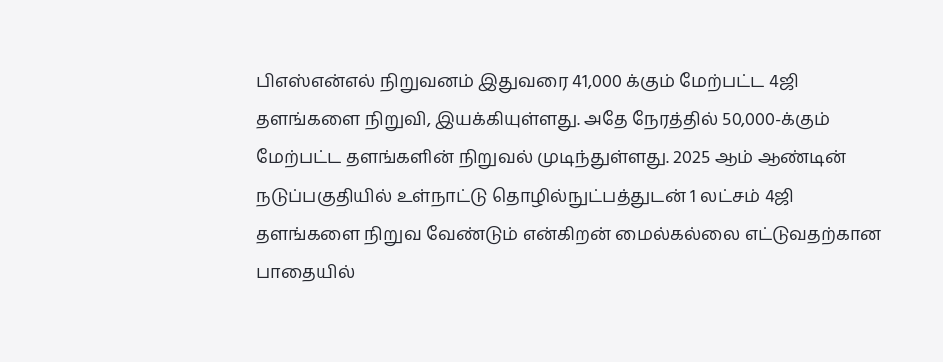பிஎஸ்என்எல் நிறுவனம் இதுவரை 41,000 க்கும் மேற்பட்ட 4ஜி தளங்களை நிறுவி, இயக்கியுள்ளது. அதே நேரத்தில் 50,000-க்கும் மேற்பட்ட தளங்களின் நிறுவல் முடிந்துள்ளது. 2025 ஆம் ஆண்டின் நடுப்பகுதியில் உள்நாட்டு தொழில்நுட்பத்துடன் 1 லட்சம் 4ஜி தளங்களை நிறுவ வேண்டும் என்கிறன் மைல்கல்லை எட்டுவதற்கான பாதையில்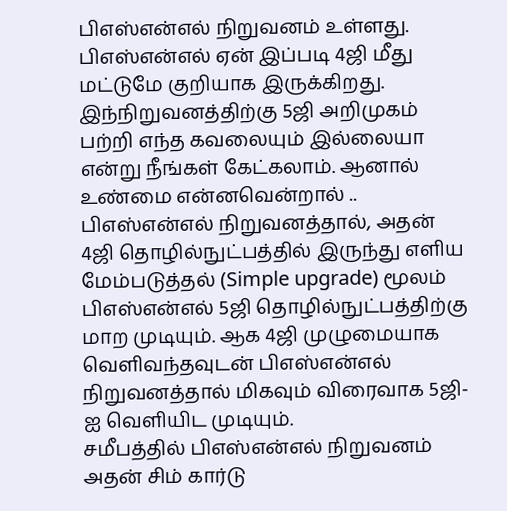பிஎஸ்என்எல் நிறுவனம் உள்ளது.
பிஎஸ்என்எல் ஏன் இப்படி 4ஜி மீது மட்டுமே குறியாக இருக்கிறது. இந்நிறுவனத்திற்கு 5ஜி அறிமுகம் பற்றி எந்த கவலையும் இல்லையா என்று நீங்கள் கேட்கலாம். ஆனால் உண்மை என்னவென்றால் .. பிஎஸ்என்எல் நிறுவனத்தால், அதன் 4ஜி தொழில்நுட்பத்தில் இருந்து எளிய மேம்படுத்தல் (Simple upgrade) மூலம் பிஎஸ்என்எல் 5ஜி தொழில்நுட்பத்திற்கு மாற முடியும். ஆக 4ஜி முழுமையாக வெளிவந்தவுடன் பிஎஸ்என்எல் நிறுவனத்தால் மிகவும் விரைவாக 5ஜி-ஐ வெளியிட முடியும்.
சமீபத்தில் பிஎஸ்என்எல் நிறுவனம் அதன் சிம் கார்டு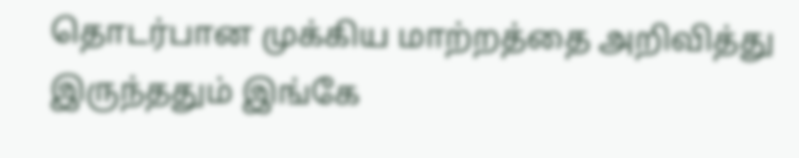தொடர்பான முக்கிய மாற்றத்தை அறிவித்து இருந்ததும் இங்கே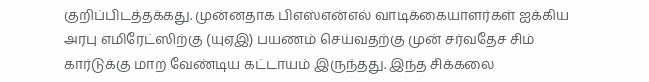குறிப்பிடத்தக்கது. முன்னதாக பிஎஸ்என்எல் வாடிக்கையாளர்கள் ஐக்கிய அரபு எமிரேட்ஸிற்கு (யுஏஇ) பயணம் செய்வதற்கு முன் சர்வதேச சிம் கார்டுக்கு மாற வேண்டிய கட்டாயம் இருந்தது. இந்த சிக்கலை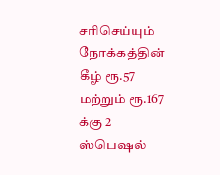சரிசெய்யும் நோக்கத்தின் கீழ் ரூ.57 மற்றும் ரூ.167 க்கு 2 ஸ்பெஷல்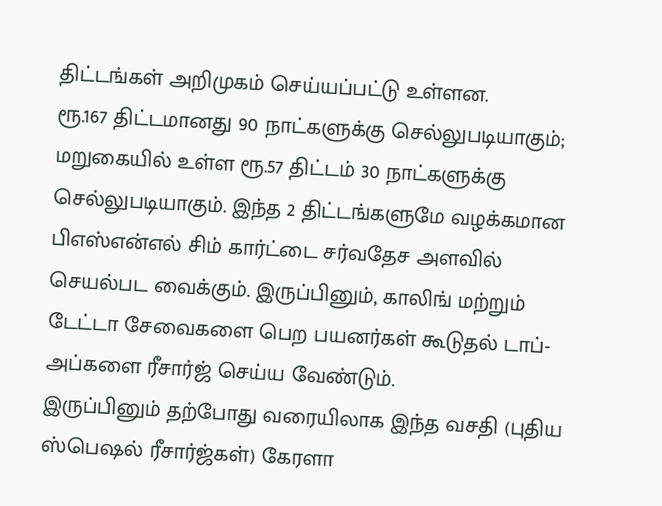திட்டங்கள் அறிமுகம் செய்யப்பட்டு உள்ளன.
ரூ.167 திட்டமானது 90 நாட்களுக்கு செல்லுபடியாகும்; மறுகையில் உள்ள ரூ.57 திட்டம் 30 நாட்களுக்கு செல்லுபடியாகும். இந்த 2 திட்டங்களுமே வழக்கமான பிஎஸ்என்எல் சிம் கார்ட்டை சர்வதேச அளவில் செயல்பட வைக்கும். இருப்பினும், காலிங் மற்றும் டேட்டா சேவைகளை பெற பயனர்கள் கூடுதல் டாப்-அப்களை ரீசார்ஜ் செய்ய வேண்டும்.
இருப்பினும் தற்போது வரையிலாக இந்த வசதி (புதிய ஸ்பெஷல் ரீசார்ஜ்கள்) கேரளா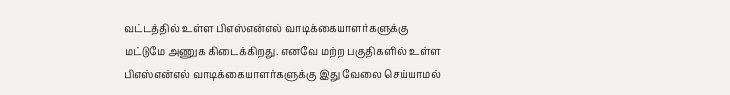வட்டத்தில் உள்ள பிஎஸ்என்எல் வாடிக்கையாளர்களுக்கு மட்டுமே அணுக கிடைக்கிறது. எனவே மற்ற பகுதிகளில் உள்ள பிஎஸ்என்எல் வாடிக்கையாளர்களுக்கு இது வேலை செய்யாமல்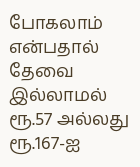போகலாம் என்பதால் தேவை இல்லாமல் ரூ.57 அல்லது ரூ.167-ஐ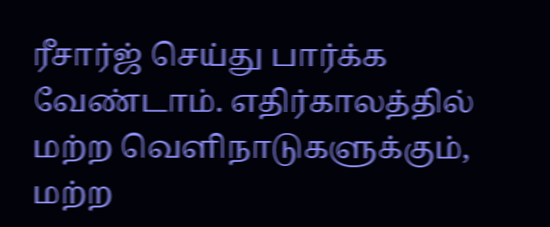ரீசார்ஜ் செய்து பார்க்க வேண்டாம். எதிர்காலத்தில் மற்ற வெளிநாடுகளுக்கும், மற்ற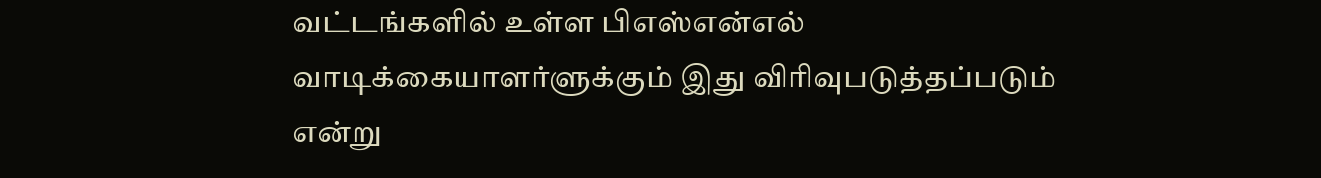வட்டங்களில் உள்ள பிஎஸ்என்எல் வாடிக்கையாளர்ளுக்கும் இது விரிவுபடுத்தப்படும் என்று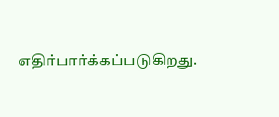எதிர்பார்க்கப்படுகிறது.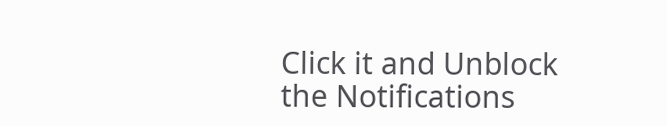Click it and Unblock the Notifications